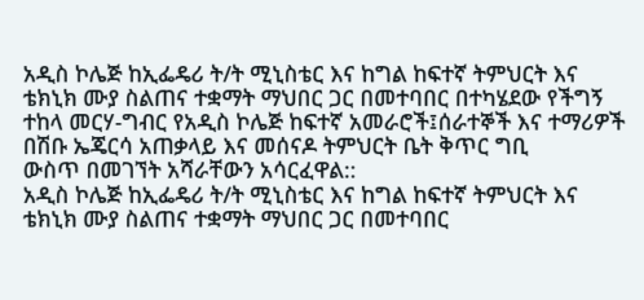አዲስ ኮሌጅ ከኢፌዴሪ ት/ት ሚኒስቴር እና ከግል ከፍተኛ ትምህርት እና
ቴክኒክ ሙያ ስልጠና ተቋማት ማህበር ጋር በመተባበር በተካሄደው የችግኝ
ተከላ መርሃ-ግብር የአዲስ ኮሌጅ ከፍተኛ አመራሮች፤ሰራተኞች እና ተማሪዎች
በሽቡ ኤጄርሳ አጠቃላይ እና መሰናዶ ትምህርት ቤት ቅጥር ግቢ
ውስጥ በመገኘት አሻራቸውን አሳርፈዋል::
አዲስ ኮሌጅ ከኢፌዴሪ ት/ት ሚኒስቴር እና ከግል ከፍተኛ ትምህርት እና
ቴክኒክ ሙያ ስልጠና ተቋማት ማህበር ጋር በመተባበር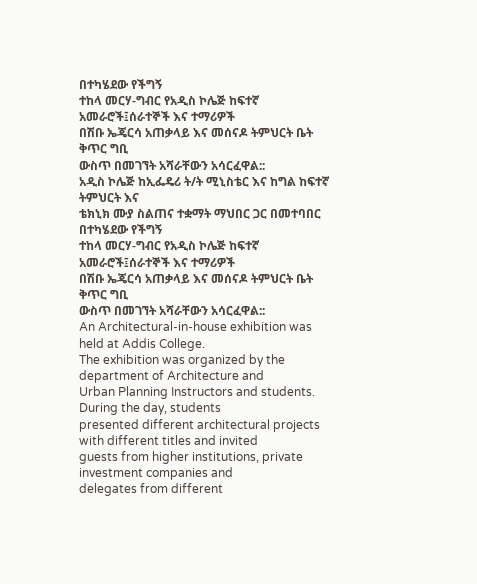በተካሄደው የችግኝ
ተከላ መርሃ-ግብር የአዲስ ኮሌጅ ከፍተኛ አመራሮች፤ሰራተኞች እና ተማሪዎች
በሽቡ ኤጄርሳ አጠቃላይ እና መሰናዶ ትምህርት ቤት ቅጥር ግቢ
ውስጥ በመገኘት አሻራቸውን አሳርፈዋል::
አዲስ ኮሌጅ ከኢፌዴሪ ት/ት ሚኒስቴር እና ከግል ከፍተኛ ትምህርት እና
ቴክኒክ ሙያ ስልጠና ተቋማት ማህበር ጋር በመተባበር በተካሄደው የችግኝ
ተከላ መርሃ-ግብር የአዲስ ኮሌጅ ከፍተኛ አመራሮች፤ሰራተኞች እና ተማሪዎች
በሽቡ ኤጄርሳ አጠቃላይ እና መሰናዶ ትምህርት ቤት ቅጥር ግቢ
ውስጥ በመገኘት አሻራቸውን አሳርፈዋል::
An Architectural-in-house exhibition was held at Addis College.
The exhibition was organized by the department of Architecture and
Urban Planning Instructors and students. During the day, students
presented different architectural projects with different titles and invited
guests from higher institutions, private investment companies and
delegates from different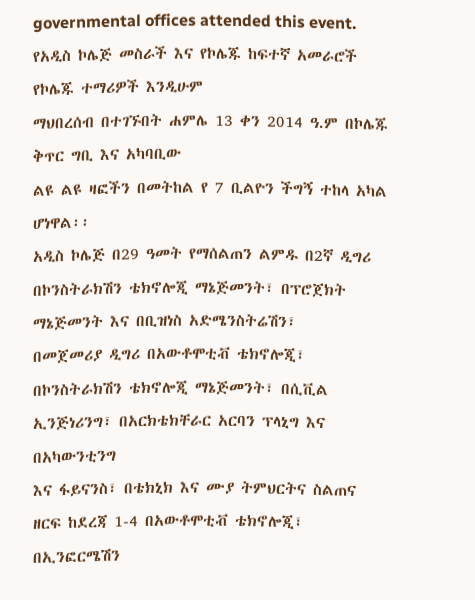governmental offices attended this event.
የአዲስ ኮሌጅ መስራች እና የኮሌጁ ከፍተኛ አመራሮች የኮሌጁ ተማሪዎች እንዲሁም
ማህበረሰብ በተገኙበት ሐምሌ 13 ቀን 2014 ዓ.ም በኮሌጁ ቅጥር ግቢ እና አካባቢው
ልዩ ልዩ ዛፎችን በመትከል የ 7 ቢልዮን ችግኝ ተከላ አካል ሆነዋል፡፡
አዲስ ኮሌጅ በ29 ዓመት የማሰልጠን ልምዱ በ2ኛ ዲግሪ በኮንስትራክሽን ቴክኖሎጂ ማኔጅመንት፣ በፕሮጀክት ማኔጅመንት እና በቢዝነስ አድሜንስትሬሽን፣
በመጀመሪያ ዲግሪ በአውቶሞቲቭ ቴክኖሎጂ፣ በኮንስትራክሽን ቴክኖሎጂ ማኔጅመንት፣ በሲቪል ኢንጅነሪንግ፣ በአርክቴክቸራር አርባን ፕላኒግ እና በአካውንቲንግ
እና ፋይናንስ፣ በቴክኒክ እና ሙያ ትምህርትና ስልጠና ዘርፍ ከደረጃ 1-4 በአውቶሞቲቭ ቴክኖሎጂ፣ በኢንፎርሜሽን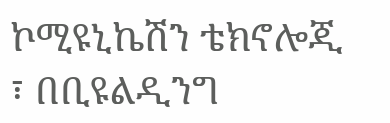ኮሚዩኒኬሽን ቴክኖሎጂ ፣ በቢዩልዲንግ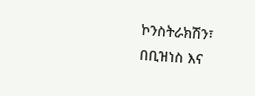ኮንስትራክሽን፣ በቢዝነስ እና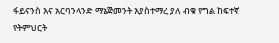ፋይናንስ እና አርባንላንድ ማኔጅመንት እያስተማረ ያለ ብቁ የግል ከፍተኛ የትምህርት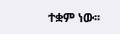ተቋም ነው፡፡